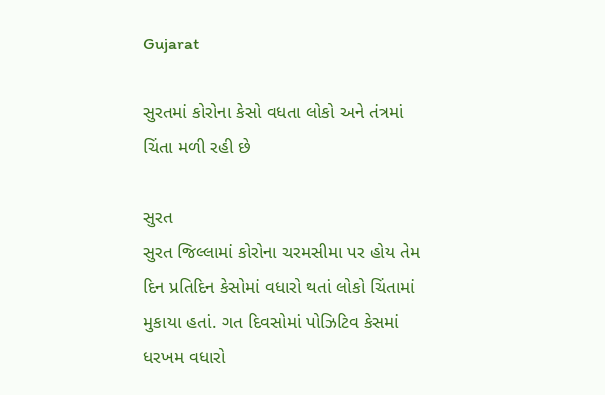Gujarat

સુરતમાં કોરોના કેસો વધતા લોકો અને તંત્રમાં ચિંતા મળી રહી છે

સુરત
સુરત જિલ્લામાં કોરોના ચરમસીમા પર હોય તેમ દિન પ્રતિદિન કેસોમાં વધારો થતાં લોકો ચિંતામાં મુકાયા હતાં. ગત દિવસોમાં પોઝિટિવ કેસમાં ધરખમ વધારો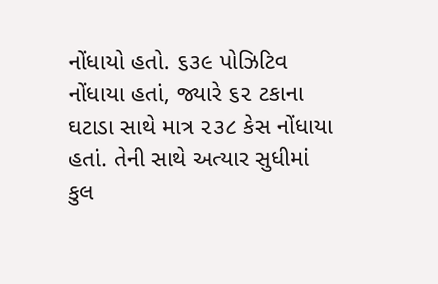નોંધાયો હતો. ૬૩૯ પોઝિટિવ નોંધાયા હતાં, જ્યારે ૬૨ ટકાના ઘટાડા સાથે માત્ર ૨૩૮ કેસ નોંધાયા હતાં. તેની સાથે અત્યાર સુધીમાં કુલ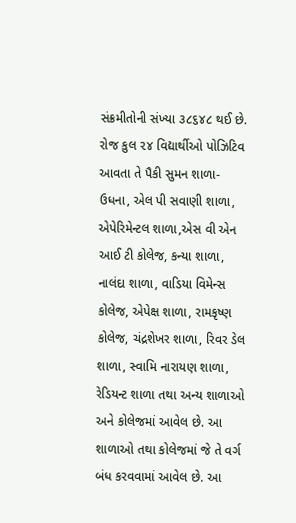સંક્રમીતોની સંખ્યા ૩૮૬૪૮ થઈ છે. રોજ કુલ ૨૪ વિદ્યાર્થીઓ પોઝિટિવ આવતા તે પૈકી સુમન શાળા-ઉધના, એલ પી સવાણી શાળા, એપેરિમેન્ટલ શાળા,એસ વી એન આઈ ટી કોલેજ, કન્યા શાળા, નાલંદા શાળા, વાડિયા વિમેન્સ કોલેજ, એપેક્ષ શાળા, રામકૃષ્ણ કોલેજ, ચંદ્રશેખર શાળા, રિવર ડેલ શાળા, સ્વામિ નારાયણ શાળા, રેડિયન્ટ શાળા તથા અન્ય શાળાઓ અને કોલેજમાં આવેલ છે. આ શાળાઓ તથા કોલેજમાં જે તે વર્ગ બંધ કરવવામાં આવેલ છે. આ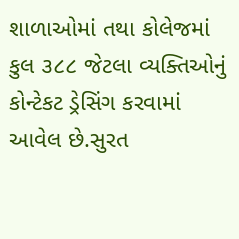શાળાઓમાં તથા કોલેજમાં કુલ ૩૮૮ જેટલા વ્યક્તિઓનું કોન્ટેકટ ડ્રેસિંગ કરવામાં આવેલ છે.સુરત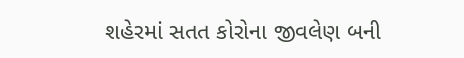શહેરમાં સતત કોરોના જીવલેણ બની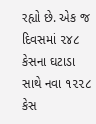રહ્યો છે. એક જ દિવસમાં ૨૪૮ કેસના ઘટાડા સાથે નવા ૧૨૨૮ કેસ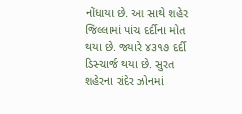નોંધાયા છે. આ સાથે શહેર જિલ્લામાં પાંચ દર્દીના મોત થયા છે. જ્યારે ૪૩૧૭ દર્દી ડિસ્ચાર્જ થયા છે. સુરત શહેરના રાંદેર ઝોનમાં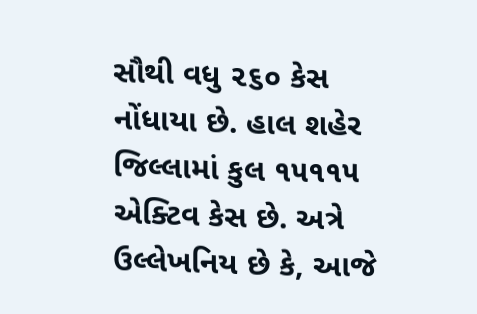સૌથી વધુ ૨૬૦ કેસ નોંધાયા છે. હાલ શહેર જિલ્લામાં કુલ ૧૫૧૧૫ એક્ટિવ કેસ છે. અત્રે ઉલ્લેખનિય છે કે, આજે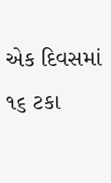એક દિવસમાં ૧૬ ટકા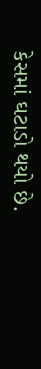કેસમાં ઘટાડો થયો છે.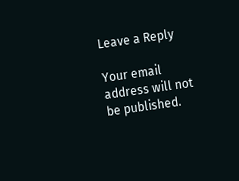Leave a Reply

Your email address will not be published.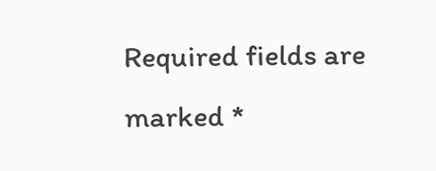Required fields are marked *